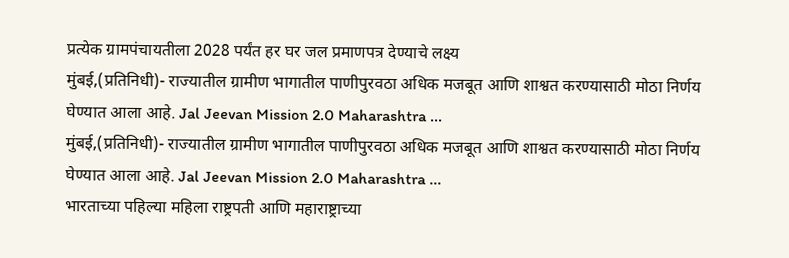प्रत्येक ग्रामपंचायतीला 2028 पर्यंत हर घर जल प्रमाणपत्र देण्याचे लक्ष्य
मुंबई,(प्रतिनिधी)- राज्यातील ग्रामीण भागातील पाणीपुरवठा अधिक मजबूत आणि शाश्वत करण्यासाठी मोठा निर्णय घेण्यात आला आहे. Jal Jeevan Mission 2.0 Maharashtra ...
मुंबई,(प्रतिनिधी)- राज्यातील ग्रामीण भागातील पाणीपुरवठा अधिक मजबूत आणि शाश्वत करण्यासाठी मोठा निर्णय घेण्यात आला आहे. Jal Jeevan Mission 2.0 Maharashtra ...
भारताच्या पहिल्या महिला राष्ट्रपती आणि महाराष्ट्राच्या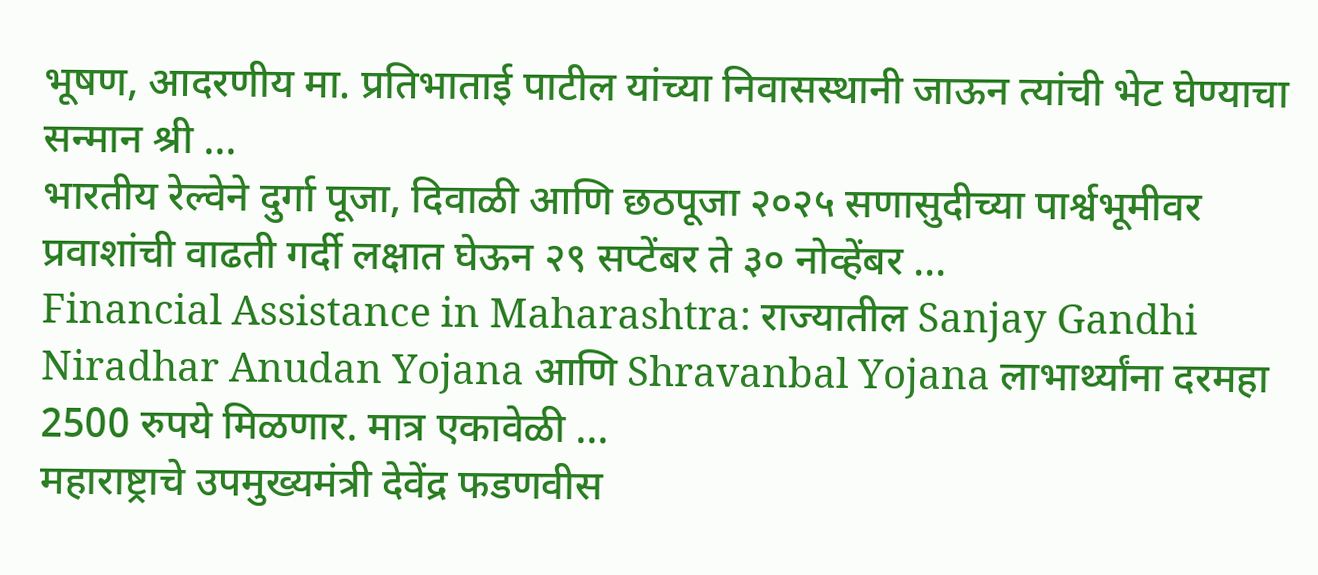भूषण, आदरणीय मा. प्रतिभाताई पाटील यांच्या निवासस्थानी जाऊन त्यांची भेट घेण्याचा सन्मान श्री ...
भारतीय रेल्वेने दुर्गा पूजा, दिवाळी आणि छठपूजा २०२५ सणासुदीच्या पार्श्वभूमीवर प्रवाशांची वाढती गर्दी लक्षात घेऊन २९ सप्टेंबर ते ३० नोव्हेंबर ...
Financial Assistance in Maharashtra: राज्यातील Sanjay Gandhi Niradhar Anudan Yojana आणि Shravanbal Yojana लाभार्थ्यांना दरमहा 2500 रुपये मिळणार. मात्र एकावेळी ...
महाराष्ट्राचे उपमुख्यमंत्री देवेंद्र फडणवीस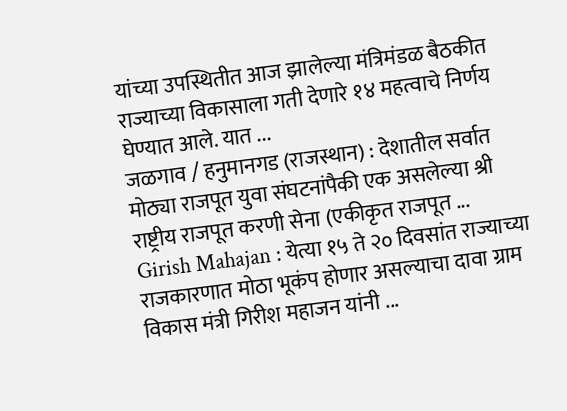यांच्या उपस्थितीत आज झालेल्या मंत्रिमंडळ बैठकीत राज्याच्या विकासाला गती देणारे १४ महत्वाचे निर्णय घेण्यात आले. यात ...
जळगाव / हनुमानगड (राजस्थान) : देशातील सर्वात मोठ्या राजपूत युवा संघटनांपैकी एक असलेल्या श्री राष्ट्रीय राजपूत करणी सेना (एकीकृत राजपूत ...
Girish Mahajan : येत्या १५ ते २० दिवसांत राज्याच्या राजकारणात मोठा भूकंप होणार असल्याचा दावा ग्राम विकास मंत्री गिरीश महाजन यांनी ...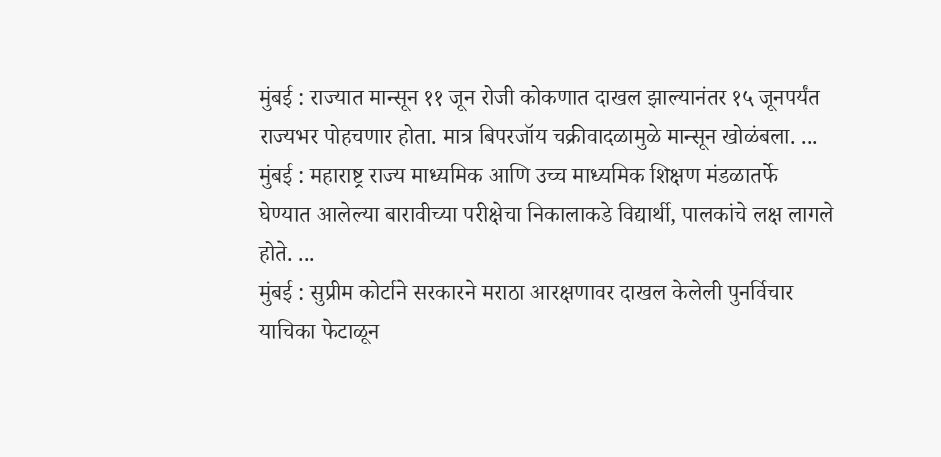मुंबई : राज्यात मान्सून ११ जून रोजी कोकणात दाखल झाल्यानंतर १५ जूनपर्यंत राज्यभर पोहचणार होता. मात्र बिपरजॉय चक्रीवादळामुळे मान्सून खोळंबला. ...
मुंबई : महाराष्ट्र राज्य माध्यमिक आणि उच्च माध्यमिक शिक्षण मंडळातर्फे घेण्यात आलेल्या बारावीच्या परीक्षेचा निकालाकडे विद्यार्थी, पालकांचे लक्ष लागले होते. ...
मुंबई : सुप्रीम कोर्टाने सरकारने मराठा आरक्षणावर दाखल केलेली पुनर्विचार याचिका फेटाळून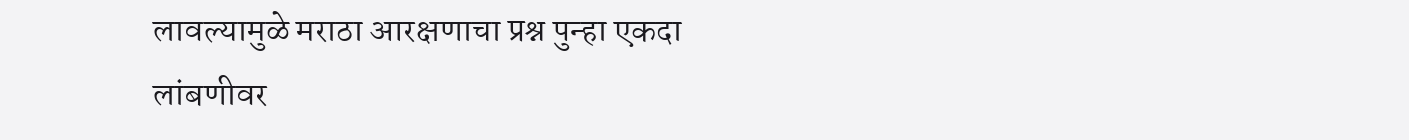लावल्यामुळे मराठा आरक्षणाचा प्रश्न पुन्हा एकदा लांबणीवर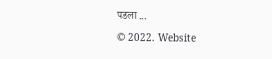पडला ...

© 2022. Website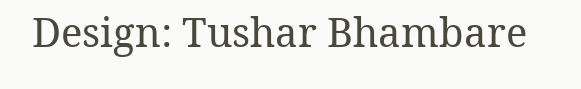Design: Tushar Bhambare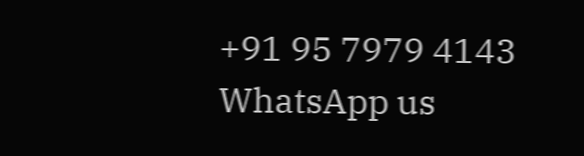+91 95 7979 4143
WhatsApp us